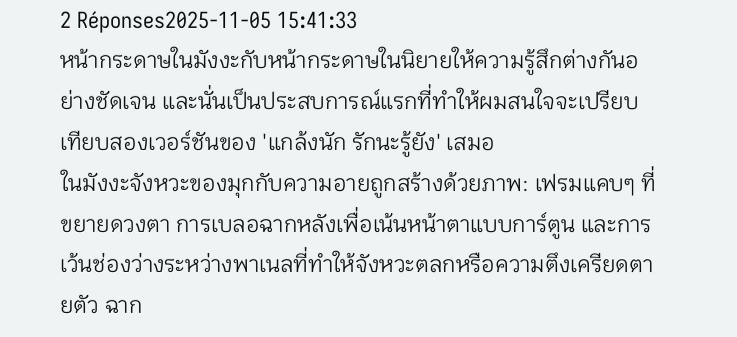2 Réponses2025-11-05 15:41:33
หน้ากระดาษในมังงะกับหน้ากระดาษในนิยายให้ความรู้สึกต่างกันอย่างชัดเจน และนั่นเป็นประสบการณ์แรกที่ทำให้ผมสนใจจะเปรียบเทียบสองเวอร์ชันของ 'แกล้งนัก รักนะรู้ยัง' เสมอ
ในมังงะจังหวะของมุกกับความอายถูกสร้างด้วยภาพ: เฟรมแคบๆ ที่ขยายดวงตา การเบลอฉากหลังเพื่อเน้นหน้าตาแบบการ์ตูน และการเว้นช่องว่างระหว่างพาเนลที่ทำให้จังหวะตลกหรือความตึงเครียดตายตัว ฉาก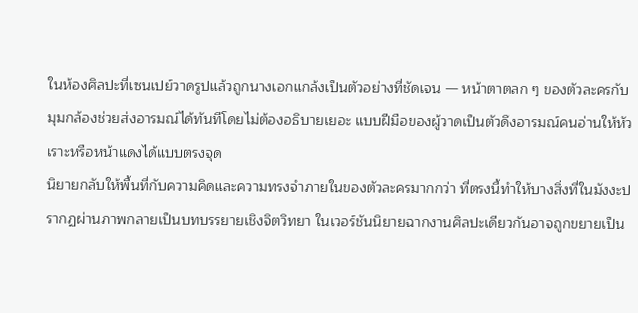ในห้องศิลปะที่เซนเปย์วาดรูปแล้วถูกนางเอกแกล้งเป็นตัวอย่างที่ชัดเจน — หน้าตาตลก ๆ ของตัวละครกับมุมกล้องช่วยส่งอารมณ์ได้ทันทีโดยไม่ต้องอธิบายเยอะ แบบฝีมือของผู้วาดเป็นตัวดึงอารมณ์คนอ่านให้หัวเราะหรือหน้าแดงได้แบบตรงจุด
นิยายกลับให้พื้นที่กับความคิดและความทรงจำภายในของตัวละครมากกว่า ที่ตรงนี้ทำให้บางสิ่งที่ในมังงะปรากฏผ่านภาพกลายเป็นบทบรรยายเชิงจิตวิทยา ในเวอร์ชันนิยายฉากงานศิลปะเดียวกันอาจถูกขยายเป็น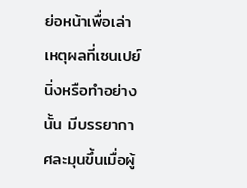ย่อหน้าเพื่อเล่าเหตุผลที่เซนเปย์นิ่งหรือทำอย่างนั้น มีบรรยากาศละมุนขึ้นเมื่อผู้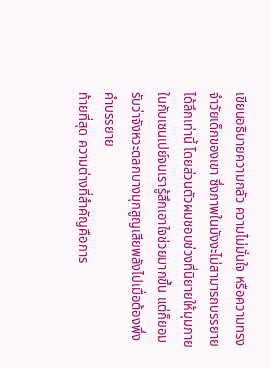เขียนอธิบายความกลัว ความไม่มั่นใจ หรือความทรงจำวัยเด็กของเขา ซึ่งภาพในมังงะไม่สามารถบรรยายได้ลึกเท่านี้ โดยส่วนตัวผมชอบช่วงที่นิยายให้มุมภายในกับเซนเปย์จนเรารู้สึกเอาใจช่วยมากขึ้น แต่ก็ยอมรับว่าจังหวะตลกบางมุกสูญเสียพลังไปเมื่อต้องพึ่งคำบรรยาย
ท้ายที่สุด ความต่างที่สำคัญคือการ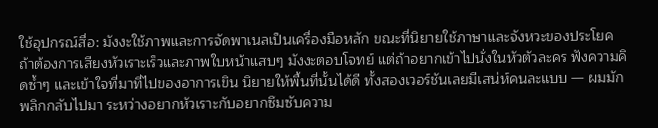ใช้อุปกรณ์สื่อ: มังงะใช้ภาพและการจัดพาเนลเป็นเครื่องมือหลัก ขณะที่นิยายใช้ภาษาและจังหวะของประโยค ถ้าต้องการเสียงหัวเราะเร็วและภาพใบหน้าแสบๆ มังงะตอบโจทย์ แต่ถ้าอยากเข้าไปนั่งในหัวตัวละคร ฟังความคิดซ้ำๆ และเข้าใจที่มาที่ไปของอาการเขิน นิยายให้พื้นที่นั้นได้ดี ทั้งสองเวอร์ชันเลยมีเสน่ห์คนละแบบ — ผมมักพลิกกลับไปมา ระหว่างอยากหัวเราะกับอยากซึมซับความ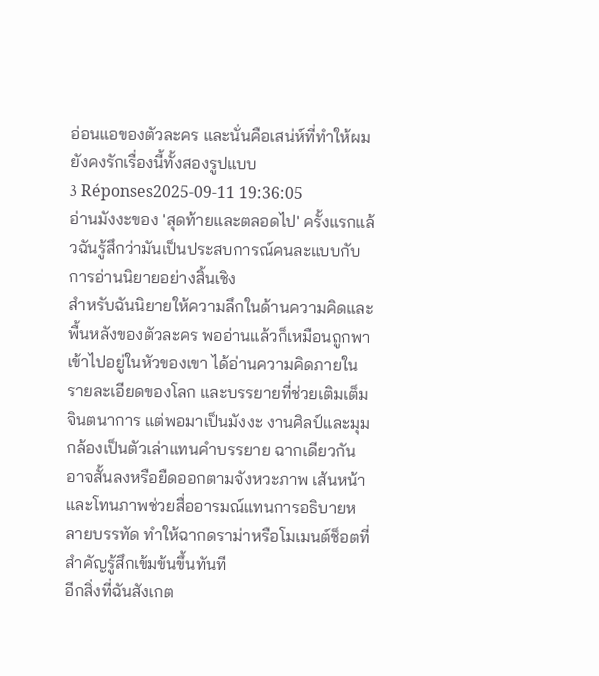อ่อนแอของตัวละคร และนั่นคือเสน่ห์ที่ทำให้ผมยังคงรักเรื่องนี้ทั้งสองรูปแบบ
3 Réponses2025-09-11 19:36:05
อ่านมังงะของ 'สุดท้ายและตลอดไป' ครั้งแรกแล้วฉันรู้สึกว่ามันเป็นประสบการณ์คนละแบบกับการอ่านนิยายอย่างสิ้นเชิง
สำหรับฉันนิยายให้ความลึกในด้านความคิดและพื้นหลังของตัวละคร พออ่านแล้วก็เหมือนถูกพาเข้าไปอยู่ในหัวของเขา ได้อ่านความคิดภายใน รายละเอียดของโลก และบรรยายที่ช่วยเติมเต็มจินตนาการ แต่พอมาเป็นมังงะ งานศิลป์และมุมกล้องเป็นตัวเล่าแทนคำบรรยาย ฉากเดียวกันอาจสั้นลงหรือยืดออกตามจังหวะภาพ เส้นหน้าและโทนภาพช่วยสื่ออารมณ์แทนการอธิบายหลายบรรทัด ทำให้ฉากดราม่าหรือโมเมนต์ช็อตที่สำคัญรู้สึกเข้มข้นขึ้นทันที
อีกสิ่งที่ฉันสังเกต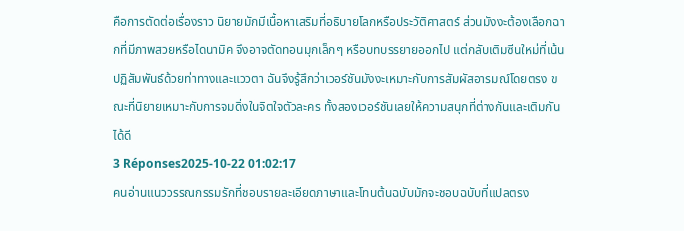คือการตัดต่อเรื่องราว นิยายมักมีเนื้อหาเสริมที่อธิบายโลกหรือประวัติศาสตร์ ส่วนมังงะต้องเลือกฉากที่มีภาพสวยหรือไดนามิค จึงอาจตัดทอนมุกเล็กๆ หรือบทบรรยายออกไป แต่กลับเติมซีนใหม่ที่เน้นปฏิสัมพันธ์ด้วยท่าทางและแววตา ฉันจึงรู้สึกว่าเวอร์ชันมังงะเหมาะกับการสัมผัสอารมณ์โดยตรง ขณะที่นิยายเหมาะกับการจมดิ่งในจิตใจตัวละคร ทั้งสองเวอร์ชันเลยให้ความสนุกที่ต่างกันและเติมกันได้ดี
3 Réponses2025-10-22 01:02:17
คนอ่านแนววรรณกรรมรักที่ชอบรายละเอียดภาษาและโทนต้นฉบับมักจะชอบฉบับที่แปลตรง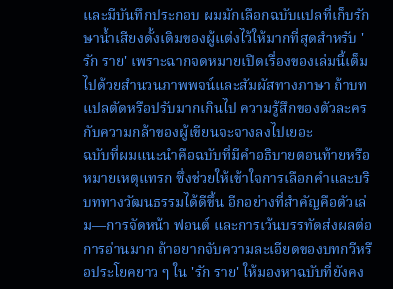และมีบันทึกประกอบ ผมมักเลือกฉบับแปลที่เก็บรักษาน้ำเสียงดั้งเดิมของผู้แต่งไว้ให้มากที่สุดสำหรับ 'รัก ราย' เพราะฉากจดหมายเปิดเรื่องของเล่มนี้เต็มไปด้วยสำนวนภาพพจน์และสัมผัสทางภาษา ถ้าบทแปลตัดหรือปรับมากเกินไป ความรู้สึกของตัวละครกับความกล้าของผู้เขียนจะจางลงไปเยอะ
ฉบับที่ผมแนะนำคือฉบับที่มีคำอธิบายตอนท้ายหรือหมายเหตุแทรก ซึ่งช่วยให้เข้าใจการเลือกคำและบริบททางวัฒนธรรมได้ดีขึ้น อีกอย่างที่สำคัญคือตัวเล่ม—การจัดหน้า ฟอนต์ และการเว้นบรรทัดส่งผลต่อการอ่านมาก ถ้าอยากจับความละเอียดของบทกวีหรือประโยคยาว ๆ ใน 'รัก ราย' ให้มองหาฉบับที่ยังคง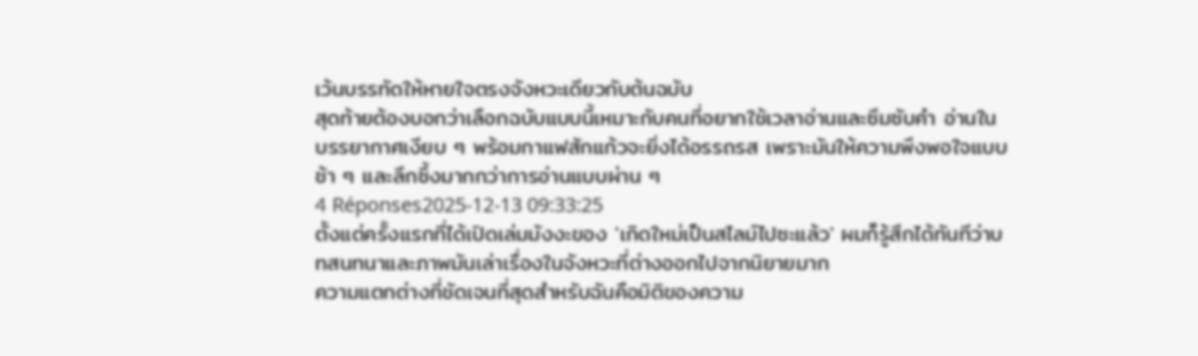เว้นบรรทัดให้หายใจตรงจังหวะเดียวกับต้นฉบับ
สุดท้ายต้องบอกว่าเลือกฉบับแบบนี้เหมาะกับคนที่อยากใช้เวลาอ่านและซึมซับคำ อ่านในบรรยากาศเงียบ ๆ พร้อมกาแฟสักแก้วจะยิ่งได้อรรถรส เพราะมันให้ความพึงพอใจแบบช้า ๆ และลึกซึ้งมากกว่าการอ่านแบบผ่าน ๆ
4 Réponses2025-12-13 09:33:25
ตั้งแต่ครั้งแรกที่ได้เปิดเล่มมังงะของ 'เกิดใหม่เป็นสไลม์ไปซะแล้ว' ผมก็รู้สึกได้ทันทีว่าบทสนทนาและภาพมันเล่าเรื่องในจังหวะที่ต่างออกไปจากนิยายมาก
ความแตกต่างที่ชัดเจนที่สุดสำหรับฉันคือมิติของความ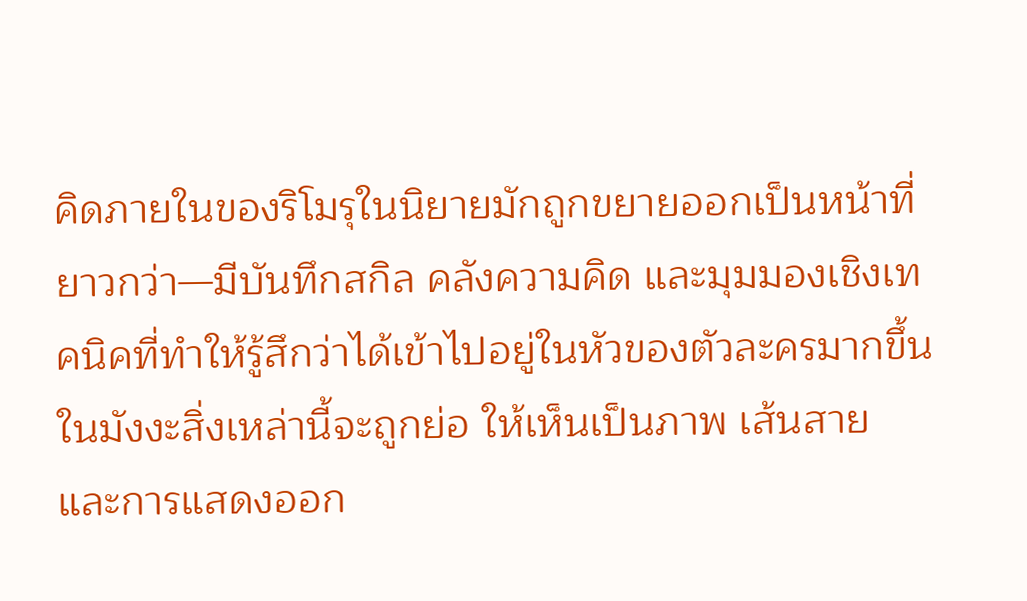คิดภายในของริโมรุในนิยายมักถูกขยายออกเป็นหน้าที่ยาวกว่า—มีบันทึกสกิล คลังความคิด และมุมมองเชิงเทคนิคที่ทำให้รู้สึกว่าได้เข้าไปอยู่ในหัวของตัวละครมากขึ้น ในมังงะสิ่งเหล่านี้จะถูกย่อ ให้เห็นเป็นภาพ เส้นสาย และการแสดงออก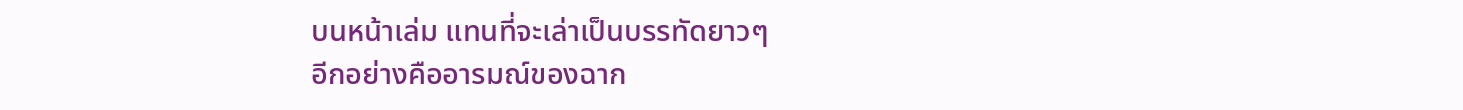บนหน้าเล่ม แทนที่จะเล่าเป็นบรรทัดยาวๆ
อีกอย่างคืออารมณ์ของฉาก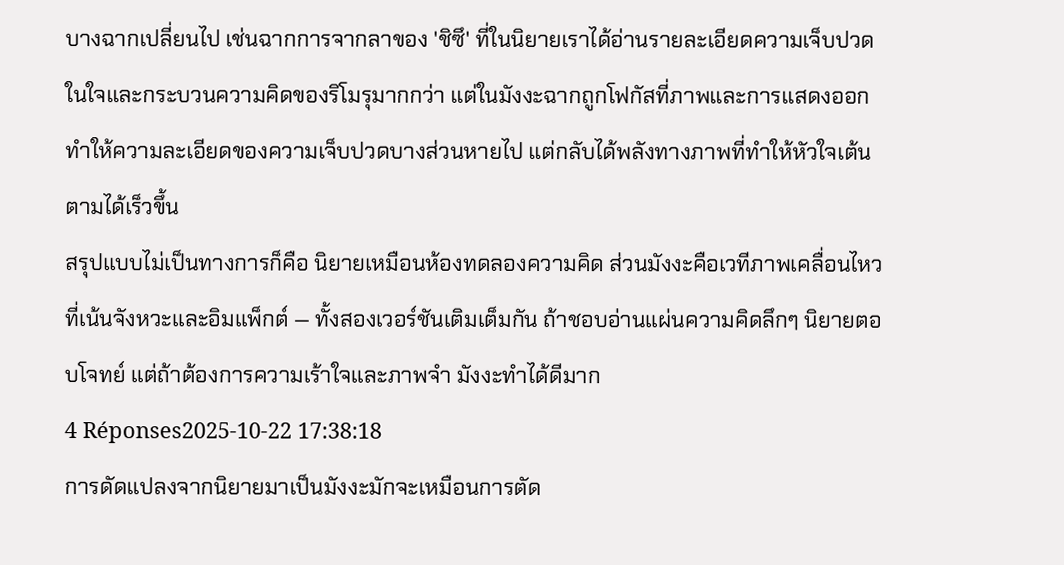บางฉากเปลี่ยนไป เช่นฉากการจากลาของ 'ชิซึ' ที่ในนิยายเราได้อ่านรายละเอียดความเจ็บปวดในใจและกระบวนความคิดของริโมรุมากกว่า แต่ในมังงะฉากถูกโฟกัสที่ภาพและการแสดงออก ทำให้ความละเอียดของความเจ็บปวดบางส่วนหายไป แต่กลับได้พลังทางภาพที่ทำให้หัวใจเต้นตามได้เร็วขึ้น
สรุปแบบไม่เป็นทางการก็คือ นิยายเหมือนห้องทดลองความคิด ส่วนมังงะคือเวทีภาพเคลื่อนไหวที่เน้นจังหวะและอิมแพ็กต์ — ทั้งสองเวอร์ชันเติมเต็มกัน ถ้าชอบอ่านแผ่นความคิดลึกๆ นิยายตอบโจทย์ แต่ถ้าต้องการความเร้าใจและภาพจำ มังงะทำได้ดีมาก
4 Réponses2025-10-22 17:38:18
การดัดแปลงจากนิยายมาเป็นมังงะมักจะเหมือนการตัด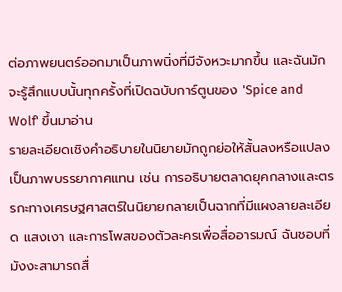ต่อภาพยนตร์ออกมาเป็นภาพนิ่งที่มีจังหวะมากขึ้น และฉันมักจะรู้สึกแบบนั้นทุกครั้งที่เปิดฉบับการ์ตูนของ 'Spice and Wolf' ขึ้นมาอ่าน
รายละเอียดเชิงคำอธิบายในนิยายมักถูกย่อให้สั้นลงหรือแปลงเป็นภาพบรรยากาศแทน เช่น การอธิบายตลาดยุคกลางและตรรกะทางเศรษฐศาสตร์ในนิยายกลายเป็นฉากที่มีแผงลายละเอียด แสงเงา และการโพสของตัวละครเพื่อสื่ออารมณ์ ฉันชอบที่มังงะสามารถสื่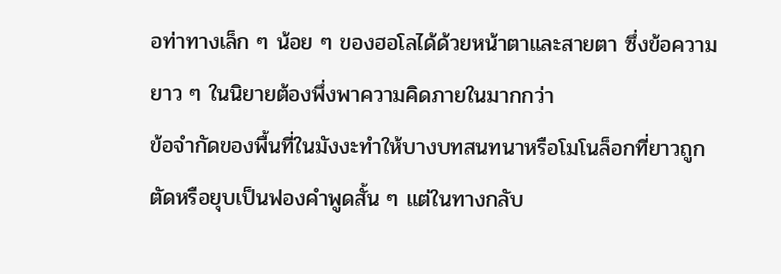อท่าทางเล็ก ๆ น้อย ๆ ของฮอโลได้ด้วยหน้าตาและสายตา ซึ่งข้อความยาว ๆ ในนิยายต้องพึ่งพาความคิดภายในมากกว่า
ข้อจำกัดของพื้นที่ในมังงะทำให้บางบทสนทนาหรือโมโนล็อกที่ยาวถูกตัดหรือยุบเป็นฟองคำพูดสั้น ๆ แต่ในทางกลับ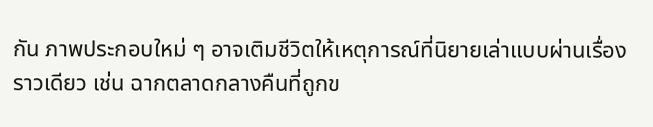กัน ภาพประกอบใหม่ ๆ อาจเติมชีวิตให้เหตุการณ์ที่นิยายเล่าแบบผ่านเรื่องราวเดียว เช่น ฉากตลาดกลางคืนที่ถูกข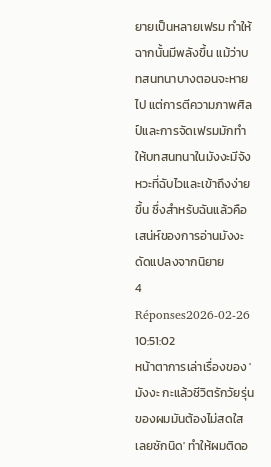ยายเป็นหลายเฟรม ทำให้ฉากนั้นมีพลังขึ้น แม้ว่าบทสนทนาบางตอนจะหายไป แต่การตีความภาพศิลป์และการจัดเฟรมมักทำให้บทสนทนาในมังงะมีจังหวะที่ฉับไวและเข้าถึงง่ายขึ้น ซึ่งสำหรับฉันแล้วคือเสน่ห์ของการอ่านมังงะดัดแปลงจากนิยาย
4 Réponses2026-02-26 10:51:02
หน้าตาการเล่าเรื่องของ 'มังงะ กะแล้วชีวิตรักวัยรุ่นของผมมันต้องไม่สดใสเลยซักนิด' ทำให้ผมติดอ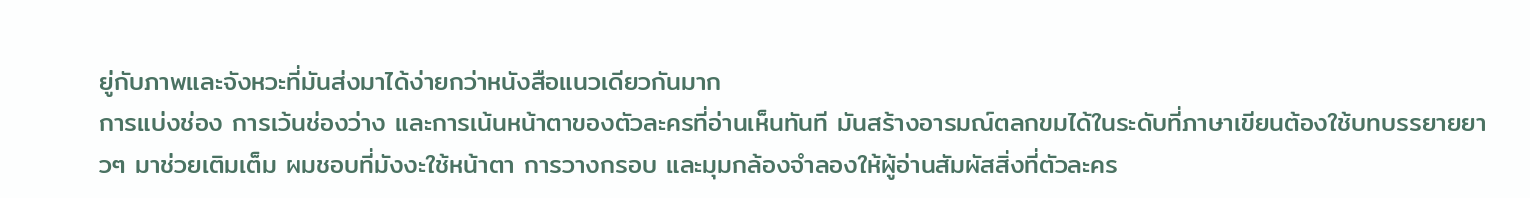ยู่กับภาพและจังหวะที่มันส่งมาได้ง่ายกว่าหนังสือแนวเดียวกันมาก
การแบ่งช่อง การเว้นช่องว่าง และการเน้นหน้าตาของตัวละครที่อ่านเห็นทันที มันสร้างอารมณ์ตลกขมได้ในระดับที่ภาษาเขียนต้องใช้บทบรรยายยาวๆ มาช่วยเติมเต็ม ผมชอบที่มังงะใช้หน้าตา การวางกรอบ และมุมกล้องจำลองให้ผู้อ่านสัมผัสสิ่งที่ตัวละคร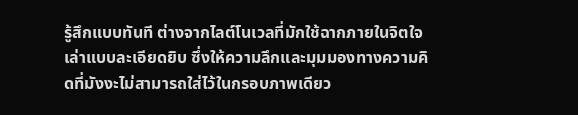รู้สึกแบบทันที ต่างจากไลต์โนเวลที่มักใช้ฉากภายในจิตใจเล่าแบบละเอียดยิบ ซึ่งให้ความลึกและมุมมองทางความคิดที่มังงะไม่สามารถใส่ไว้ในกรอบภาพเดียว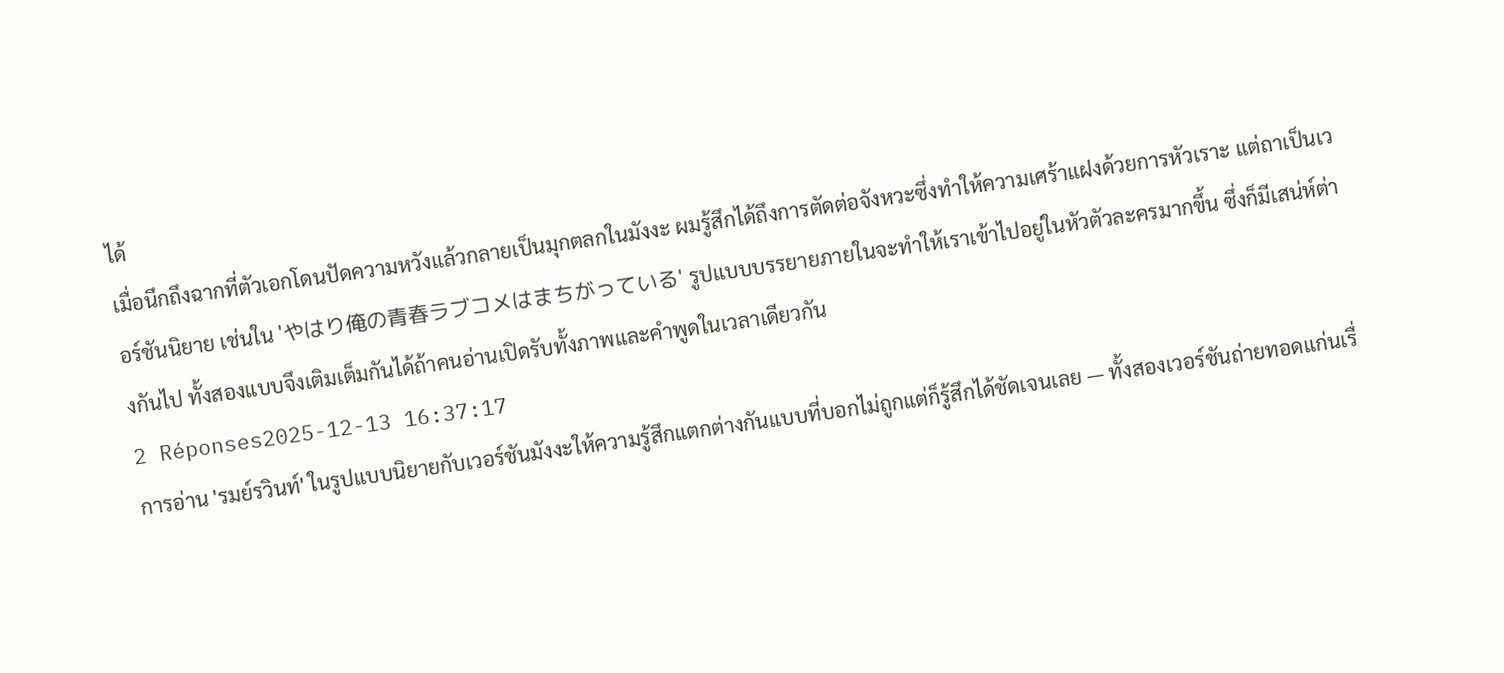ได้
เมื่อนึกถึงฉากที่ตัวเอกโดนปัดความหวังแล้วกลายเป็นมุกตลกในมังงะ ผมรู้สึกได้ถึงการตัดต่อจังหวะซึ่งทำให้ความเศร้าแฝงด้วยการหัวเราะ แต่ถาเป็นเวอร์ชันนิยาย เช่นใน 'やはり俺の青春ラブコメはまちがっている' รูปแบบบรรยายภายในจะทำให้เราเข้าไปอยู่ในหัวตัวละครมากขึ้น ซึ่งก็มีเสน่ห์ต่างกันไป ทั้งสองแบบจึงเติมเต็มกันได้ถ้าคนอ่านเปิดรับทั้งภาพและคำพูดในเวลาเดียวกัน
2 Réponses2025-12-13 16:37:17
การอ่าน 'รมย์รวินท์' ในรูปแบบนิยายกับเวอร์ชันมังงะให้ความรู้สึกแตกต่างกันแบบที่บอกไม่ถูกแต่ก็รู้สึกได้ชัดเจนเลย — ทั้งสองเวอร์ชันถ่ายทอดแก่นเรื่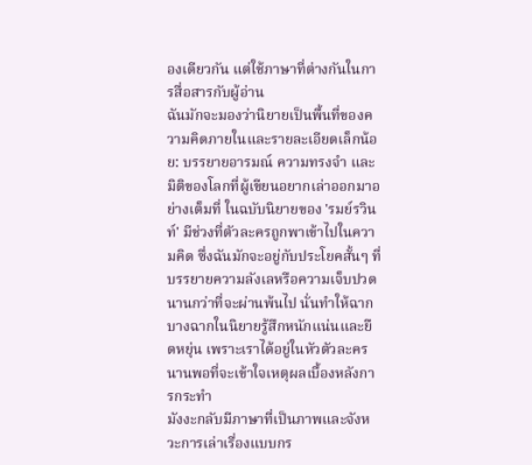องเดียวกัน แต่ใช้ภาษาที่ต่างกันในการสื่อสารกับผู้อ่าน
ฉันมักจะมองว่านิยายเป็นพื้นที่ของความคิดภายในและรายละเอียดเล็กน้อย: บรรยายอารมณ์ ความทรงจำ และมิติของโลกที่ผู้เขียนอยากเล่าออกมาอย่างเต็มที่ ในฉบับนิยายของ 'รมย์รวินท์' มีช่วงที่ตัวละครถูกพาเข้าไปในความคิด ซึ่งฉันมักจะอยู่กับประโยคสั้นๆ ที่บรรยายความลังเลหรือความเจ็บปวดนานกว่าที่จะผ่านพ้นไป นั่นทำให้ฉากบางฉากในนิยายรู้สึกหนักแน่นและยืดหยุ่น เพราะเราได้อยู่ในหัวตัวละครนานพอที่จะเข้าใจเหตุผลเบื้องหลังการกระทำ
มังงะกลับมีภาษาที่เป็นภาพและจังหวะการเล่าเรื่องแบบกร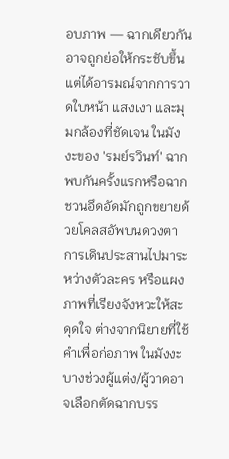อบภาพ — ฉากเดียวกันอาจถูกย่อให้กระชับขึ้นแต่ได้อารมณ์จากการวาดใบหน้า แสงเงา และมุมกล้องที่ชัดเจน ในมังงะของ 'รมย์รวินท์' ฉากพบกันครั้งแรกหรือฉากชวนอึดอัดมักถูกขยายด้วยโคลสอัพบนดวงตา การเดินประสานไปมาระหว่างตัวละคร หรือแผงภาพที่เรียงจังหวะให้สะดุดใจ ต่างจากนิยายที่ใช้คำเพื่อก่อภาพ ในมังงะบางช่วงผู้แต่ง/ผู้วาดอาจเลือกตัดฉากบรร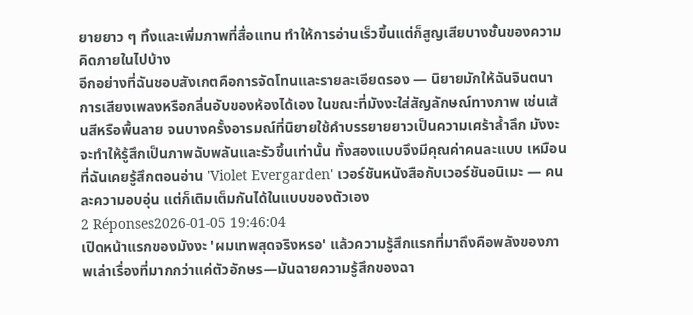ยายยาว ๆ ทิ้งและเพิ่มภาพที่สื่อแทน ทำให้การอ่านเร็วขึ้นแต่ก็สูญเสียบางชั้นของความคิดภายในไปบ้าง
อีกอย่างที่ฉันชอบสังเกตคือการจัดโทนและรายละเอียดรอง — นิยายมักให้ฉันจินตนาการเสียงเพลงหรือกลิ่นอับของห้องได้เอง ในขณะที่มังงะใส่สัญลักษณ์ทางภาพ เช่นเส้นสีหรือพื้นลาย จนบางครั้งอารมณ์ที่นิยายใช้คำบรรยายยาวเป็นความเศร้าล้ำลึก มังงะจะทำให้รู้สึกเป็นภาพฉับพลันและรัวขึ้นเท่านั้น ทั้งสองแบบจึงมีคุณค่าคนละแบบ เหมือนที่ฉันเคยรู้สึกตอนอ่าน 'Violet Evergarden' เวอร์ชันหนังสือกับเวอร์ชันอนิเมะ — คนละความอบอุ่น แต่ก็เติมเต็มกันได้ในแบบของตัวเอง
2 Réponses2026-01-05 19:46:04
เปิดหน้าแรกของมังงะ 'ผมเทพสุดจริงหรอ' แล้วความรู้สึกแรกที่มาถึงคือพลังของภาพเล่าเรื่องที่มากกว่าแค่ตัวอักษร—มันฉายความรู้สึกของฉา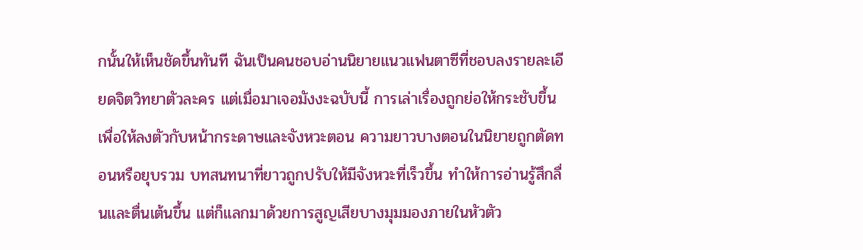กนั้นให้เห็นชัดขึ้นทันที ฉันเป็นคนชอบอ่านนิยายแนวแฟนตาซีที่ชอบลงรายละเอียดจิตวิทยาตัวละคร แต่เมื่อมาเจอมังงะฉบับนี้ การเล่าเรื่องถูกย่อให้กระชับขึ้นเพื่อให้ลงตัวกับหน้ากระดาษและจังหวะตอน ความยาวบางตอนในนิยายถูกตัดทอนหรือยุบรวม บทสนทนาที่ยาวถูกปรับให้มีจังหวะที่เร็วขึ้น ทำให้การอ่านรู้สึกลื่นและตื่นเต้นขึ้น แต่ก็แลกมาด้วยการสูญเสียบางมุมมองภายในหัวตัว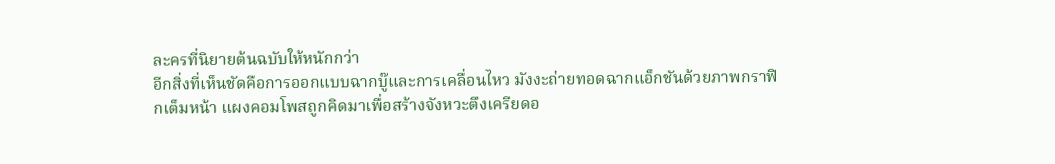ละครที่นิยายต้นฉบับให้หนักกว่า
อีกสิ่งที่เห็นชัดคือการออกแบบฉากบู๊และการเคลื่อนไหว มังงะถ่ายทอดฉากแอ็กชันด้วยภาพกราฟิกเต็มหน้า แผงคอมโพสถูกคิดมาเพื่อสร้างจังหวะตึงเครียดอ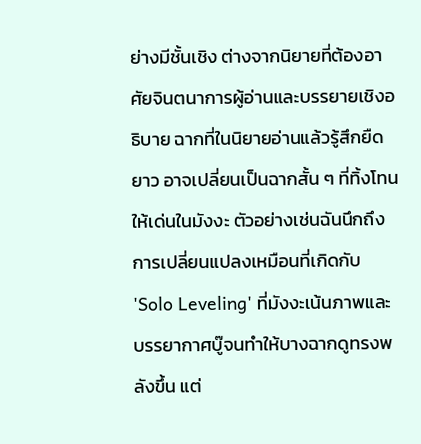ย่างมีชั้นเชิง ต่างจากนิยายที่ต้องอาศัยจินตนาการผู้อ่านและบรรยายเชิงอธิบาย ฉากที่ในนิยายอ่านแล้วรู้สึกยืดยาว อาจเปลี่ยนเป็นฉากสั้น ๆ ที่ทิ้งโทนให้เด่นในมังงะ ตัวอย่างเช่นฉันนึกถึงการเปลี่ยนแปลงเหมือนที่เกิดกับ 'Solo Leveling' ที่มังงะเน้นภาพและบรรยากาศบู๊จนทำให้บางฉากดูทรงพลังขึ้น แต่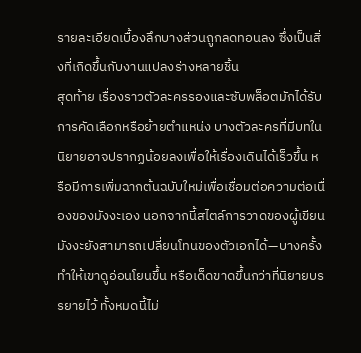รายละเอียดเบื้องลึกบางส่วนถูกลดทอนลง ซึ่งเป็นสิ่งที่เกิดขึ้นกับงานแปลงร่างหลายชิ้น
สุดท้าย เรื่องราวตัวละครรองและซับพล็อตมักได้รับการคัดเลือกหรือย้ายตำแหน่ง บางตัวละครที่มีบทในนิยายอาจปรากฏน้อยลงเพื่อให้เรื่องเดินได้เร็วขึ้น หรือมีการเพิ่มฉากต้นฉบับใหม่เพื่อเชื่อมต่อความต่อเนื่องของมังงะเอง นอกจากนี้สไตล์การวาดของผู้เขียนมังงะยังสามารถเปลี่ยนโทนของตัวเอกได้—บางครั้งทำให้เขาดูอ่อนโยนขึ้น หรือเด็ดขาดขึ้นกว่าที่นิยายบรรยายไว้ ทั้งหมดนี้ไม่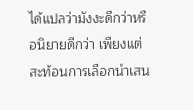ได้แปลว่ามังงะดีกว่าหรือนิยายดีกว่า เพียงแต่สะท้อนการเลือกนำเสน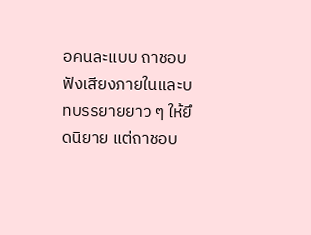อคนละแบบ ถาชอบฟังเสียงภายในและบทบรรยายยาว ๆ ให้ยึดนิยาย แต่ถาชอบ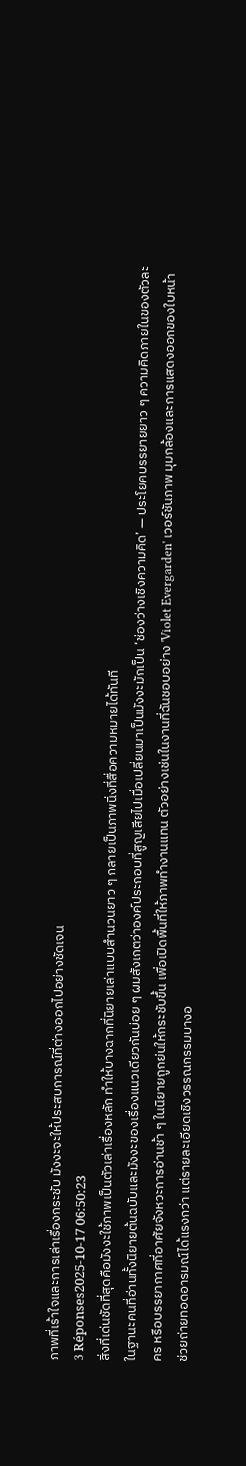ภาพที่เร้าใจและการเล่าเรื่องกระชับ มังงะจะให้ประสบการณ์ที่ต่างออกไปอย่างชัดเจน
3 Réponses2025-10-17 06:50:23
สิ่งที่เด่นชัดที่สุดคือมังงะใช้ภาพเป็นตัวเล่าเรื่องหลัก ทำให้บางฉากที่นิยายเล่าแบบสำนวนยาว ๆ กลายเป็นภาพนิ่งที่สื่อความหมายได้ทันที
ในฐานะคนที่อ่านทั้งนิยายต้นฉบับและมังงะของเรื่องแนวเดียวกันบ่อย ๆ ผมสังเกตว่าองค์ประกอบที่สูญเสียไปเมื่อเปลี่ยนมาเป็นมังงะมักเป็น ‘ช่องว่างเชิงความคิด’ — ประโยคบรรยายยาว ๆ ความคิดภายในของตัวละคร หรือบรรยากาศที่อาศัยจังหวะการอ่านช้า ๆ ในนิยายถูกย่นให้กระชับขึ้น เพื่อเปิดพื้นที่ให้ภาพทำงานแทน ตัวอย่างเช่นในงานที่ฉันชอบอย่าง 'Violet Evergarden' เวอร์ชันภาพ มุมกล้องและการแสดงออกของใบหน้าช่วยถ่ายทอดอารมณ์ได้แรงกว่า แต่รายละเอียดเชิงวรรณกรรมบางอ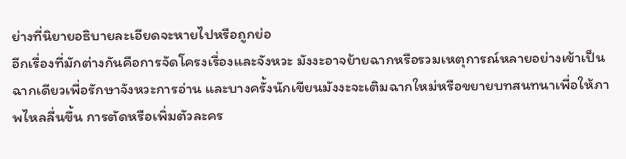ย่างที่นิยายอธิบายละเอียดจะหายไปหรือถูกย่อ
อีกเรื่องที่มักต่างกันคือการจัดโครงเรื่องและจังหวะ มังงะอาจย้ายฉากหรือรวมเหตุการณ์หลายอย่างเข้าเป็นฉากเดียวเพื่อรักษาจังหวะการอ่าน และบางครั้งนักเขียนมังงะจะเติมฉากใหม่หรือขยายบทสนทนาเพื่อให้ภาพไหลลื่นขึ้น การตัดหรือเพิ่มตัวละคร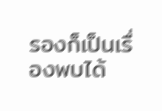รองก็เป็นเรื่องพบได้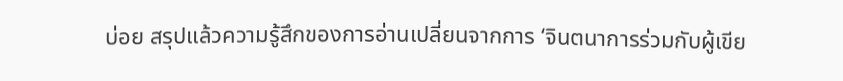บ่อย สรุปแล้วความรู้สึกของการอ่านเปลี่ยนจากการ ‘จินตนาการร่วมกับผู้เขีย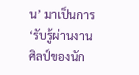น’ มาเป็นการ ‘รับรู้ผ่านงานศิลป์ของนัก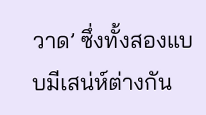วาด’ ซึ่งทั้งสองแบบมีเสน่ห์ต่างกัน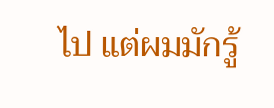ไป แต่ผมมักรู้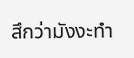สึกว่ามังงะทำ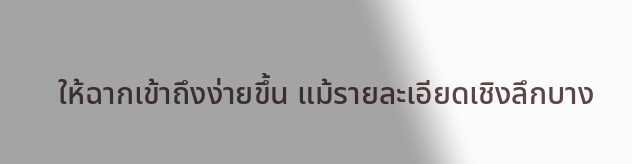ให้ฉากเข้าถึงง่ายขึ้น แม้รายละเอียดเชิงลึกบาง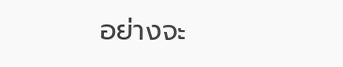อย่างจะ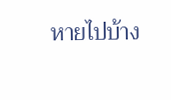หายไปบ้าง